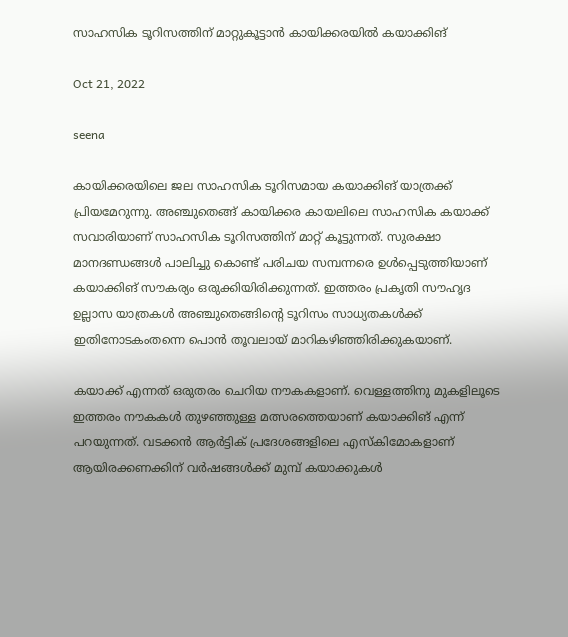സാഹസിക ടൂറിസത്തിന് മാറ്റുകൂട്ടാൻ കായിക്കരയിൽ കയാക്കിങ്

Oct 21, 2022

seena

കായിക്കരയിലെ ജല സാഹസിക ടൂറിസമായ കയാക്കിങ് യാത്രക്ക് പ്രിയമേറുന്നു. അഞ്ചുതെങ്ങ് കായിക്കര കായലിലെ സാഹസിക കയാക്ക് സവാരിയാണ് സാഹസിക ടൂറിസത്തിന് മാറ്റ് കൂട്ടുന്നത്. സുരക്ഷാ മാനദണ്ഡങ്ങൾ പാലിച്ചു കൊണ്ട് പരിചയ സമ്പന്നരെ ഉൾപ്പെടുത്തിയാണ് കയാക്കിങ് സൗകര്യം ഒരുക്കിയിരിക്കുന്നത്. ഇത്തരം പ്രകൃതി സൗഹൃദ ഉല്ലാസ യാത്രകൾ അഞ്ചുതെങ്ങിന്റെ ടൂറിസം സാധ്യതകൾക്ക് ഇതിനോടകംതന്നെ പൊൻ തൂവലായ് മാറികഴിഞ്ഞിരിക്കുകയാണ്.

കയാക്ക് എന്നത് ഒരുതരം ചെറിയ നൗകകളാണ്. വെള്ളത്തിനു മുകളിലൂടെ ഇത്തരം നൗകകൾ തുഴഞ്ഞുള്ള മത്സരത്തെയാണ് കയാക്കിങ് എന്ന് പറയുന്നത്. വടക്കൻ ആർട്ടിക് പ്രദേശങ്ങളിലെ എസ്‌കിമോകളാണ് ആയിരക്കണക്കിന് വർഷങ്ങൾക്ക് മുമ്പ് കയാക്കുകൾ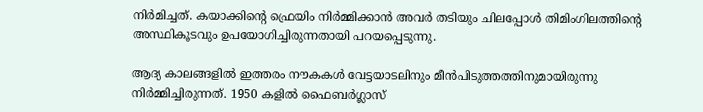നിർമിച്ചത്. കയാക്കിന്റെ ഫ്രെയിം നിർമ്മിക്കാൻ അവർ തടിയും ചിലപ്പോൾ തിമിംഗിലത്തിന്റെ അസ്ഥികൂടവും ഉപയോഗിച്ചിരുന്നതായി പറയപ്പെടുന്നു.

ആദ്യ കാലങ്ങളിൽ ഇത്തരം നൗകകൾ വേട്ടയാടലിനും മീൻപിടുത്തത്തിനുമായിരുന്നു നിർമ്മിച്ചിരുന്നത്. 1950 കളിൽ ഫൈബർഗ്ലാസ്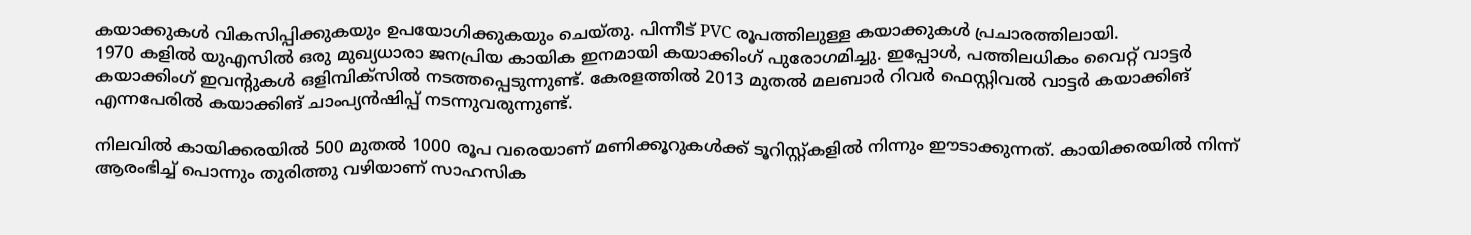കയാക്കുകൾ വികസിപ്പിക്കുകയും ഉപയോഗിക്കുകയും ചെയ്തു. പിന്നീട് PVC രൂപത്തിലുള്ള കയാക്കുകൾ പ്രചാരത്തിലായി.
1970 കളിൽ യു‌എസിൽ ഒരു മുഖ്യധാരാ ജനപ്രിയ കായിക ഇനമായി കയാക്കിംഗ് പുരോഗമിച്ചു. ഇപ്പോൾ, പത്തിലധികം വൈറ്റ് വാട്ടർ കയാക്കിംഗ് ഇവന്റുകൾ ഒളിമ്പിക്സിൽ നടത്തപ്പെടുന്നുണ്ട്. കേരളത്തിൽ 2013 മുതൽ മലബാർ റിവർ ഫെസ്റ്റിവൽ വാട്ടർ കയാക്കിങ് എന്നപേരിൽ കയാക്കിങ് ചാംപ്യൻഷിപ്പ് നടന്നുവരുന്നുണ്ട്.

നിലവിൽ കായിക്കരയിൽ 500 മുതൽ 1000 രൂപ വരെയാണ് മണിക്കൂറുകൾക്ക് ടൂറിസ്റ്റ്കളിൽ നിന്നും ഈടാക്കുന്നത്. കായിക്കരയിൽ നിന്ന് ആരംഭിച്ച് പൊന്നും തുരിത്തു വഴിയാണ് സാഹസിക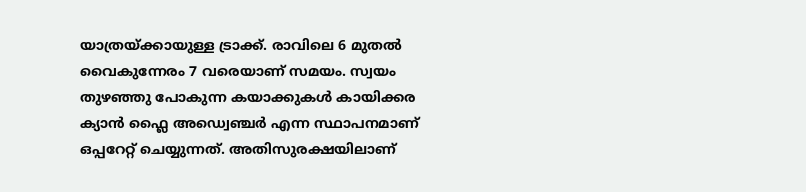യാത്രയ്ക്കായുള്ള ട്രാക്ക്. രാവിലെ 6 മുതൽ വൈകുന്നേരം 7 വരെയാണ് സമയം. സ്വയം തുഴഞ്ഞു പോകുന്ന കയാക്കുകൾ കായിക്കര ക്യാൻ ഫ്ലൈ അഡ്വെഞ്ചർ എന്ന സ്ഥാപനമാണ് ഒപ്പറേറ്റ് ചെയ്യുന്നത്. അതിസുരക്ഷയിലാണ്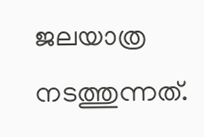ജലയാത്ര നടത്തുന്നത്.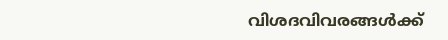വിശദവിവരങ്ങൾക്ക്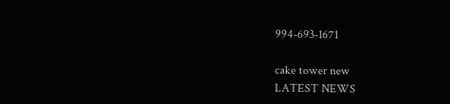994-693-1671

cake tower new
LATEST NEWS